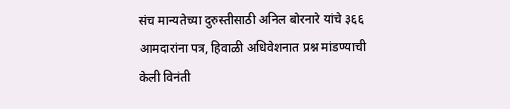संच मान्यतेच्या दुरुस्तीसाठी अनिल बोरनारे यांचे ३६६ आमदारांना पत्र, हिवाळी अधिवेशनात प्रश्न मांडण्याची केली विनंती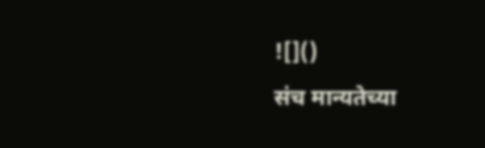![]()
संच मान्यतेच्या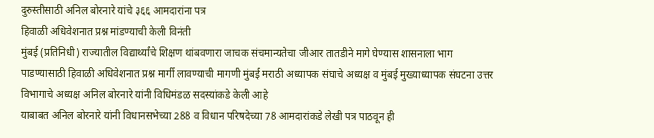दुरुस्तीसाठी अनिल बोरनारे यांचे ३६६ आमदारांना पत्र
हिवाळी अधिवेशनात प्रश्न मांडण्याची केली विनंती
मुंबई (प्रतिनिधी) राज्यातील विद्यार्थ्यांचे शिक्षण थांबवणारा जाचक संचमान्यतेचा जीआर तातडीने मागे घेण्यास शासनाला भाग पाडण्यासाठी हिवाळी अधिवेशनात प्रश्न मार्गी लावण्याची मागणी मुंबई मराठी अध्यापक संघाचे अध्यक्ष व मुंबई मुख्याध्यापक संघटना उत्तर विभागाचे अध्यक्ष अनिल बोरनारे यांनी विधिमंडळ सदस्यांकडे केली आहे
याबाबत अनिल बोरनारे यांनी विधानसभेच्या 288 व विधान परिषदेच्या 78 आमदारांकडे लेखी पत्र पाठवून ही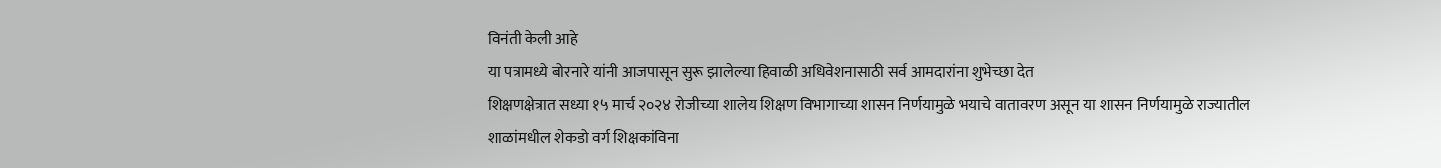विनंती केली आहे
या पत्रामध्ये बोरनारे यांनी आजपासून सुरू झालेल्या हिवाळी अधिवेशनासाठी सर्व आमदारांना शुभेच्छा देत
शिक्षणक्षेत्रात सध्या १५ मार्च २०२४ रोजीच्या शालेय शिक्षण विभागाच्या शासन निर्णयामुळे भयाचे वातावरण असून या शासन निर्णयामुळे राज्यातील शाळांमधील शेकडो वर्ग शिक्षकांविना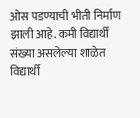ओस पडण्याची भीती निर्माण झाली आहे. कमी विद्यार्थी संख्या असलेल्या शाळेत विद्यार्थी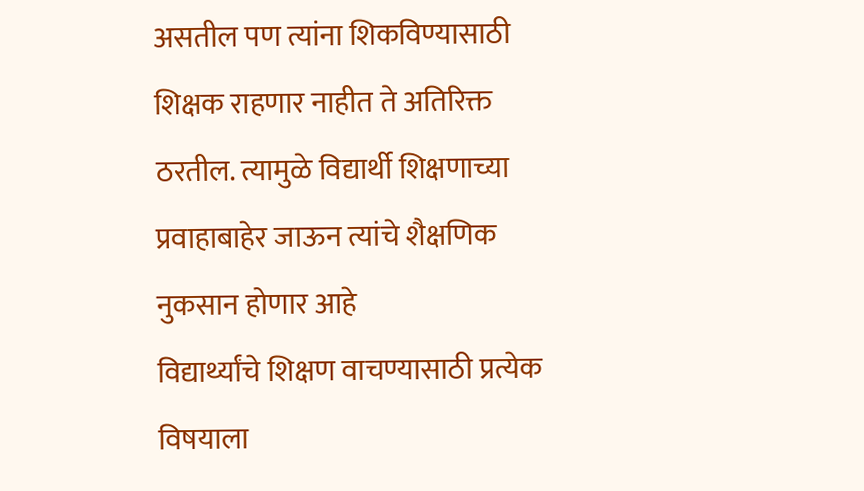असतील पण त्यांना शिकविण्यासाठी शिक्षक राहणार नाहीत ते अतिरिक्त ठरतील. त्यामुळे विद्यार्थी शिक्षणाच्या प्रवाहाबाहेर जाऊन त्यांचे शैक्षणिक नुकसान होणार आहे
विद्यार्थ्यांचे शिक्षण वाचण्यासाठी प्रत्येक विषयाला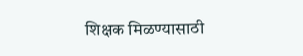शिक्षक मिळण्यासाठी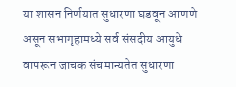या शासन निर्णयात सुधारणा घडवून आणणे असून सभागृहामध्ये सर्व संसदीय आयुधे वापरून जाचक संचमान्यतेत सुधारणा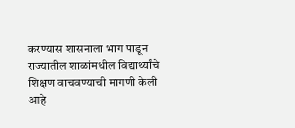करण्यास शासनाला भाग पाडून राज्यातील शाळांमधील विद्यार्थ्यांचे शिक्षण वाचवण्याची मागणी केली आहे